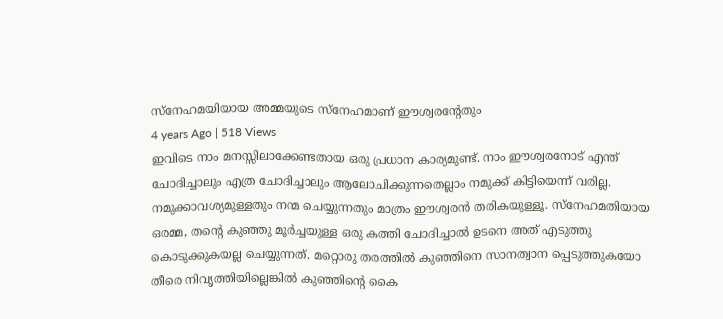സ്നേഹമയിയായ അമ്മയുടെ സ്നേഹമാണ് ഈശ്വരന്റേതും
4 years Ago | 518 Views
ഇവിടെ നാം മനസ്സിലാക്കേണ്ടതായ ഒരു പ്രധാന കാര്യമുണ്ട്. നാം ഈശ്വരനോട് എന്ത് ചോദിച്ചാലും എത്ര ചോദിച്ചാലും ആലോചിക്കുന്നതെല്ലാം നമുക്ക് കിട്ടിയെന്ന് വരില്ല. നമുക്കാവശ്യമുള്ളതും നന്മ ചെയ്യുന്നതും മാത്രം ഈശ്വരൻ തരികയുള്ളൂ. സ്നേഹമതിയായ ഒരമ്മ, തന്റെ കുഞ്ഞു മൂർച്ചയുള്ള ഒരു കത്തി ചോദിച്ചാൽ ഉടനെ അത് എടുത്തു കൊടുക്കുകയല്ല ചെയ്യുന്നത്. മറ്റൊരു തരത്തിൽ കുഞ്ഞിനെ സാനത്വാന പ്പെടുത്തുകയോ തീരെ നിവൃത്തിയില്ലെങ്കിൽ കുഞ്ഞിന്റെ കൈ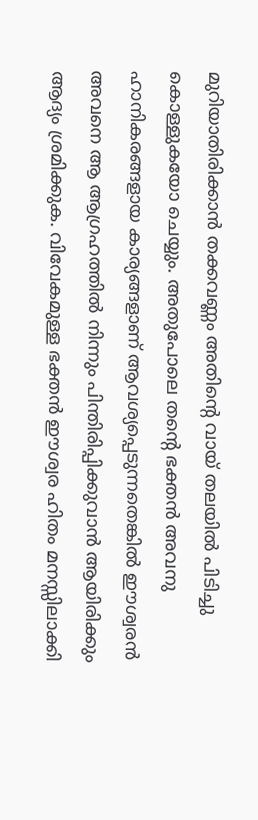മുറിയാതിരിക്കാൻ തക്കവണ്ണം അതിന്റെ വായ് തലയിൽ പിടിച്ചു കൊള്ളുകയോ ചെയ്യും. അതുപോലെ തന്റെ ഭക്തൻ അവനു ഹാനികരങ്ങളായ കാര്യങ്ങളാണ് ആവശ്യപ്പെടുന്നതെങ്കിൽ ഈശ്വരൻ അവനെ ആ ആഗ്രഹത്തിൽ നിന്നും പിന്തിരിപ്പിക്കുവാൻ ആയിരിക്കും ആദ്യം ശ്രമിക്കുക. വിവേകമുള്ള ഭക്തൻ ഈശ്വര ഹിതം മനസ്സിലാക്കി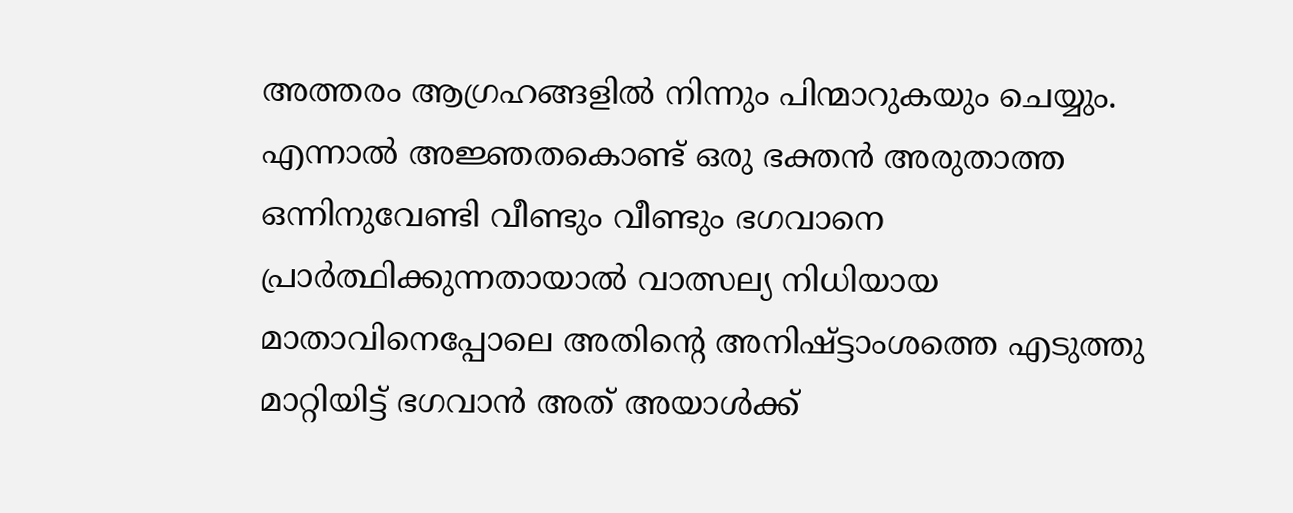അത്തരം ആഗ്രഹങ്ങളിൽ നിന്നും പിന്മാറുകയും ചെയ്യും. എന്നാൽ അജ്ഞതകൊണ്ട് ഒരു ഭക്തൻ അരുതാത്ത ഒന്നിനുവേണ്ടി വീണ്ടും വീണ്ടും ഭഗവാനെ പ്രാർത്ഥിക്കുന്നതായാൽ വാത്സല്യ നിധിയായ മാതാവിനെപ്പോലെ അതിന്റെ അനിഷ്ട്ടാംശത്തെ എടുത്തു മാറ്റിയിട്ട് ഭഗവാൻ അത് അയാൾക്ക്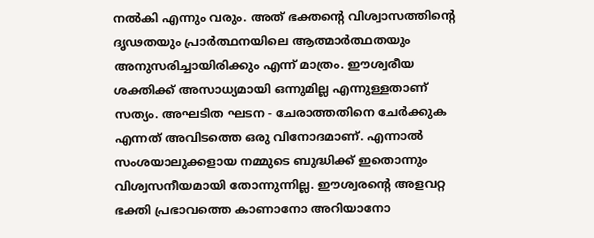നൽകി എന്നും വരും. അത് ഭക്തന്റെ വിശ്വാസത്തിന്റെ ദൃഢതയും പ്രാർത്ഥനയിലെ ആത്മാർത്ഥതയും അനുസരിച്ചായിരിക്കും എന്ന് മാത്രം. ഈശ്വരീയ ശക്തിക്ക് അസാധ്യമായി ഒന്നുമില്ല എന്നുള്ളതാണ് സത്യം. അഘടിത ഘടന - ചേരാത്തതിനെ ചേർക്കുക എന്നത് അവിടത്തെ ഒരു വിനോദമാണ്. എന്നാൽ സംശയാലുക്കളായ നമ്മുടെ ബുദ്ധിക്ക് ഇതൊന്നും വിശ്വസനീയമായി തോന്നുന്നില്ല. ഈശ്വരന്റെ അളവറ്റ ഭക്തി പ്രഭാവത്തെ കാണാനോ അറിയാനോ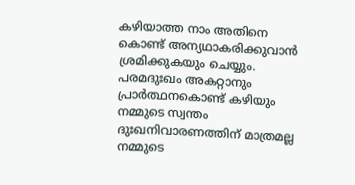കഴിയാത്ത നാം അതിനെ കൊണ്ട് അന്യഥാകരിക്കുവാൻ ശ്രമിക്കുകയും ചെയ്യും.
പരമദുഃഖം അകറ്റാനും പ്രാർത്ഥനകൊണ്ട് കഴിയും
നമ്മുടെ സ്വന്തം ദുഃഖനിവാരണത്തിന് മാത്രമല്ല നമ്മുടെ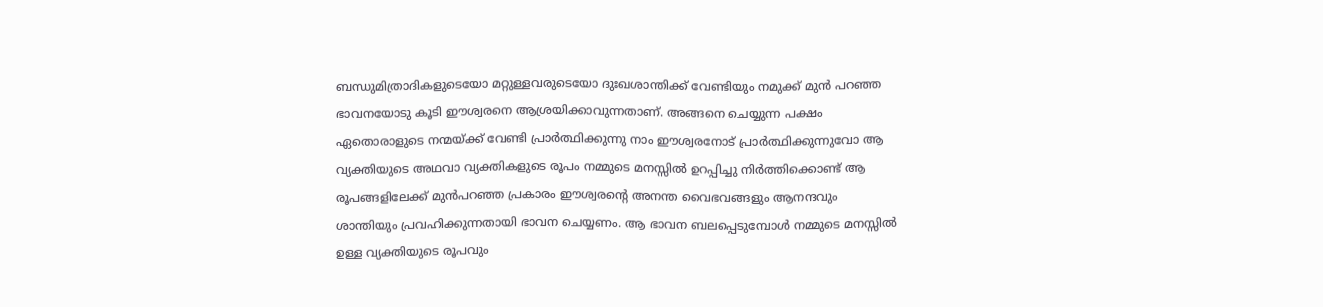ബന്ധുമിത്രാദികളുടെയോ മറ്റുള്ളവരുടെയോ ദുഃഖശാന്തിക്ക് വേണ്ടിയും നമുക്ക് മുൻ പറഞ്ഞ ഭാവനയോടു കൂടി ഈശ്വരനെ ആശ്രയിക്കാവുന്നതാണ്. അങ്ങനെ ചെയ്യുന്ന പക്ഷം ഏതൊരാളുടെ നന്മയ്ക്ക് വേണ്ടി പ്രാർത്ഥിക്കുന്നു നാം ഈശ്വരനോട് പ്രാർത്ഥിക്കുന്നുവോ ആ വ്യക്തിയുടെ അഥവാ വ്യക്തികളുടെ രൂപം നമ്മുടെ മനസ്സിൽ ഉറപ്പിച്ചു നിർത്തിക്കൊണ്ട് ആ രൂപങ്ങളിലേക്ക് മുൻപറഞ്ഞ പ്രകാരം ഈശ്വരന്റെ അനന്ത വൈഭവങ്ങളും ആനന്ദവും ശാന്തിയും പ്രവഹിക്കുന്നതായി ഭാവന ചെയ്യണം. ആ ഭാവന ബലപ്പെടുമ്പോൾ നമ്മുടെ മനസ്സിൽ ഉള്ള വ്യക്തിയുടെ രൂപവും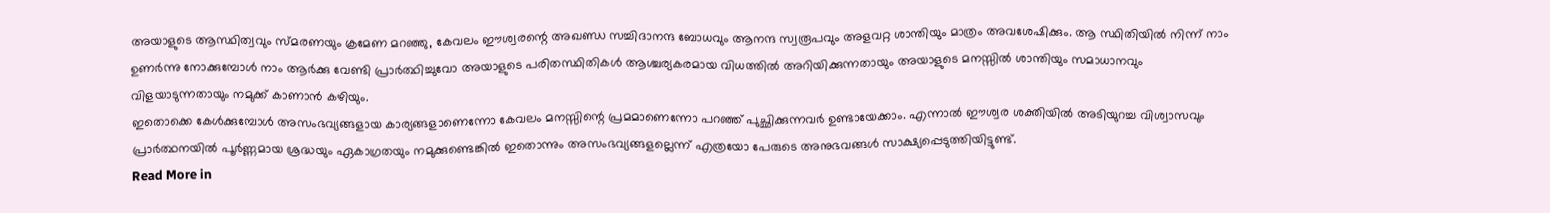അയാളുടെ ആസ്ഥിത്വവും സ്മരണയും ക്രമേണ മറഞ്ഞു, കേവലം ഈശ്വരന്റെ അഖണ്ഡ സച്ചിദാനന്ദ ബോധവും ആനന്ദ സ്വരൂപവും അളവറ്റ ശാന്തിയും മാത്രം അവശേഷിക്കും. ആ സ്ഥിതിയിൽ നിന്ന് നാം ഉണർന്നു നോക്കുമ്പോൾ നാം ആർക്കു വേണ്ടി പ്രാർത്ഥിച്ചുവോ അയാളുടെ പരിതസ്ഥിതികൾ ആശ്ചര്യകരമായ വിധത്തിൽ അറിയിക്കുന്നതായും അയാളുടെ മനസ്സിൽ ശാന്തിയും സമാധാനവും വിളയാടുന്നതായും നമുക്ക് കാണാൻ കഴിയും.
ഇതൊക്കെ കേൾക്കുമ്പോൾ അസംഭവ്യങ്ങളായ കാര്യങ്ങളാണെന്നോ കേവലം മനസ്സിന്റെ പ്രമമാണെന്നോ പറഞ്ഞ് പുച്ഛിക്കുന്നവർ ഉണ്ടായേക്കാം. എന്നാൽ ഈശ്വര ശക്തിയിൽ അടിയുറച്ച വിശ്വാസവും പ്രാർത്ഥനയിൽ പൂർണ്ണമായ ശ്രദ്ധയും ഏകാഗ്രതയും നമുക്കുണ്ടെങ്കിൽ ഇതൊന്നും അസംഭവ്യങ്ങളല്ലെന്ന് എത്രയോ പേരുടെ അനുഭവങ്ങൾ സാക്ഷ്യപ്പെടുത്തിയിട്ടുണ്ട്.
Read More in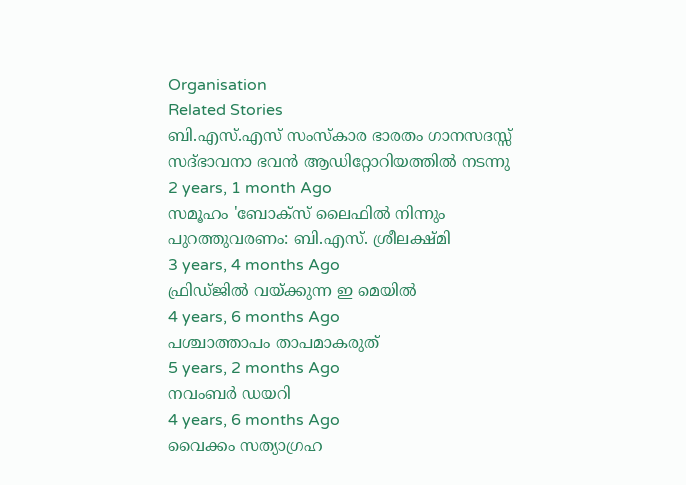Organisation
Related Stories
ബി.എസ്.എസ് സംസ്കാര ഭാരതം ഗാനസദസ്സ് സദ്ഭാവനാ ഭവൻ ആഡിറ്റോറിയത്തിൽ നടന്നു
2 years, 1 month Ago
സമൂഹം 'ബോക്സ് ലൈഫിൽ നിന്നും പുറത്തുവരണം: ബി.എസ്. ശ്രീലക്ഷ്മി
3 years, 4 months Ago
ഫ്രിഡ്ജിൽ വയ്ക്കുന്ന ഇ മെയിൽ
4 years, 6 months Ago
പശ്ചാത്താപം താപമാകരുത്
5 years, 2 months Ago
നവംബർ ഡയറി
4 years, 6 months Ago
വൈക്കം സത്യാഗ്രഹ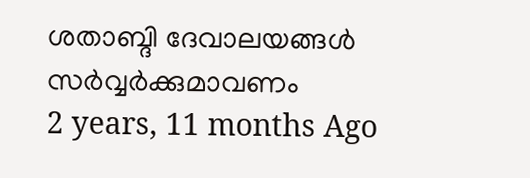ശതാബ്ദി ദേവാലയങ്ങൾ സർവ്വർക്കുമാവണം
2 years, 11 months Ago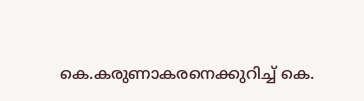കെ.കരുണാകരനെക്കുറിച്ച് കെ.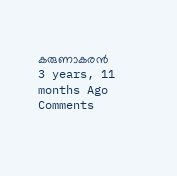കരുണാകരൻ
3 years, 11 months Ago
Comments